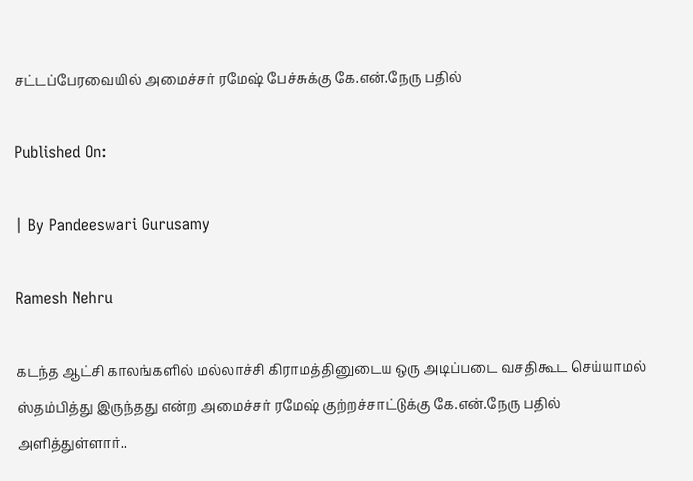சட்டப்பேரவையில் அமைச்சர் ரமேஷ் பேச்சுக்கு கே.என்.நேரு பதில்

Published On:

| By Pandeeswari Gurusamy

Ramesh Nehru

கடந்த ஆட்சி காலங்களில் மல்லாச்சி கிராமத்தினுடைய ஒரு அடிப்படை வசதிகூட செய்யாமல் ஸ்தம்பித்து இருந்தது என்ற அமைச்சர் ரமேஷ் குற்றச்சாட்டுக்கு கே.என்.நேரு பதில் அளித்துள்ளார்..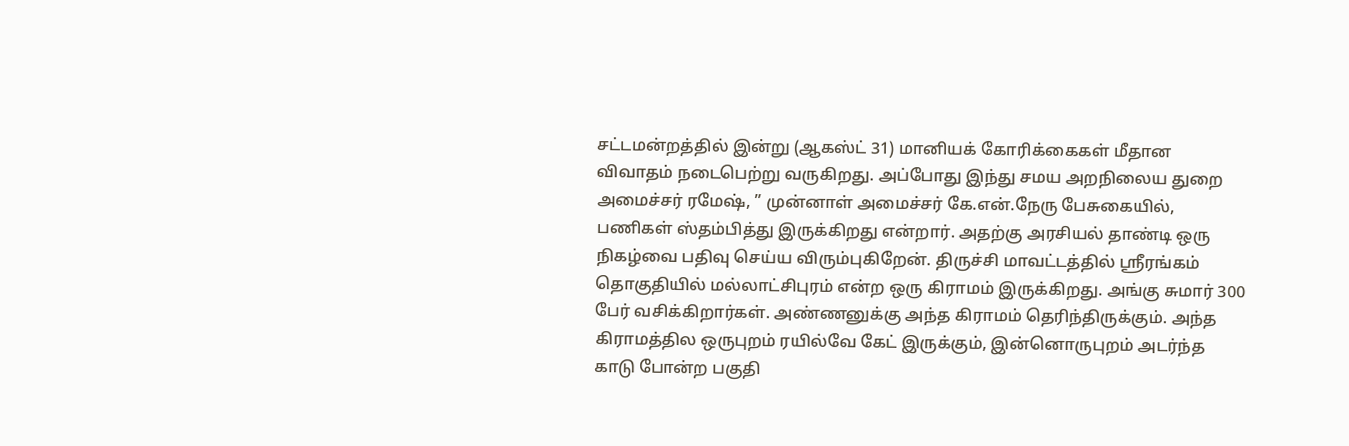சட்டமன்றத்தில் இன்று (ஆகஸ்ட் 31) மானியக் கோரிக்கைகள் மீதான விவாதம் நடைபெற்று வருகிறது. அப்போது இந்து சமய அறநிலைய துறை அமைச்சர் ரமேஷ், ” முன்னாள் அமைச்சர் கே.என்.நேரு பேசுகையில், பணிகள் ஸ்தம்பித்து இருக்கிறது என்றார். அதற்கு அரசியல் தாண்டி ஒரு நிகழ்வை பதிவு செய்ய விரும்புகிறேன். திருச்சி மாவட்டத்தில் ஸ்ரீரங்கம் தொகுதியில் மல்லாட்சிபுரம் என்ற ஒரு கிராமம் இருக்கிறது. அங்கு சுமார் 300 பேர் வசிக்கிறார்கள். அண்ணனுக்கு அந்த கிராமம் தெரிந்திருக்கும். அந்த கிராமத்தில ஒருபுறம் ரயில்வே கேட் இருக்கும், இன்னொருபுறம் அடர்ந்த காடு போன்ற பகுதி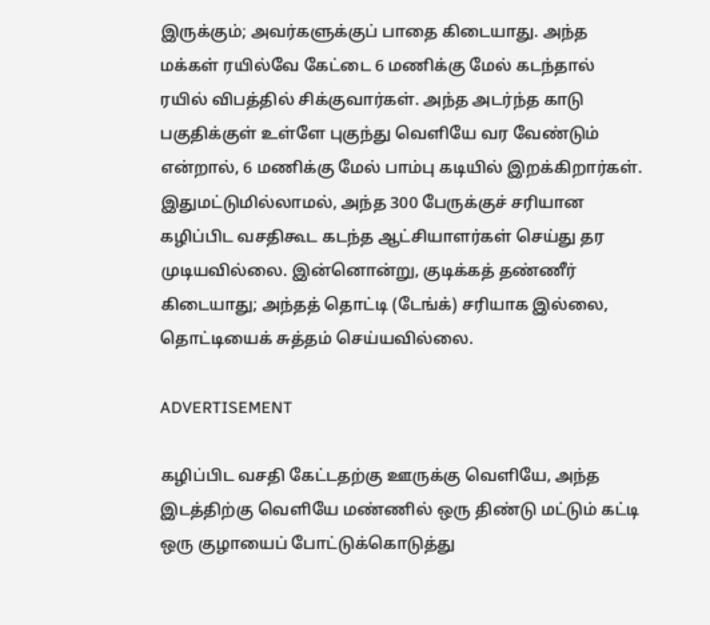இருக்கும்; அவர்களுக்குப் பாதை கிடையாது. அந்த மக்கள் ரயில்வே கேட்டை 6 மணிக்கு மேல் கடந்தால் ரயில் விபத்தில் சிக்குவார்கள். அந்த அடர்ந்த காடு பகுதிக்குள் உள்ளே புகுந்து வெளியே வர வேண்டும் என்றால், 6 மணிக்கு மேல் பாம்பு கடியில் இறக்கிறார்கள். இதுமட்டுமில்லாமல், அந்த 300 பேருக்குச் சரியான கழிப்பிட வசதிகூட கடந்த ஆட்சியாளர்கள் செய்து தர முடியவில்லை. இன்னொன்று, குடிக்கத் தண்ணீர் கிடையாது; அந்தத் தொட்டி (டேங்க்) சரியாக இல்லை, தொட்டியைக் சுத்தம் செய்யவில்லை.

ADVERTISEMENT

கழிப்பிட வசதி கேட்டதற்கு ஊருக்கு வெளியே, அந்த இடத்திற்கு வெளியே மண்ணில் ஒரு திண்டு மட்டும் கட்டி ஒரு குழாயைப் போட்டுக்கொடுத்து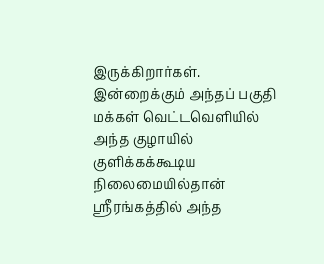இருக்கிறார்கள். இன்றைக்கும் அந்தப் பகுதி மக்கள் வெட்டவெளியில் அந்த குழாயில் குளிக்கக்கூடிய நிலைமையில்தான் ஸ்ரீரங்கத்தில் அந்த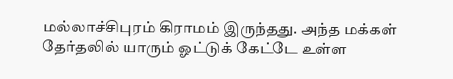மல்லாச்சிபுரம் கிராமம் இருந்தது. அந்த மக்கள் தேர்தலில் யாரும் ஓட்டுக் கேட்டே உள்ள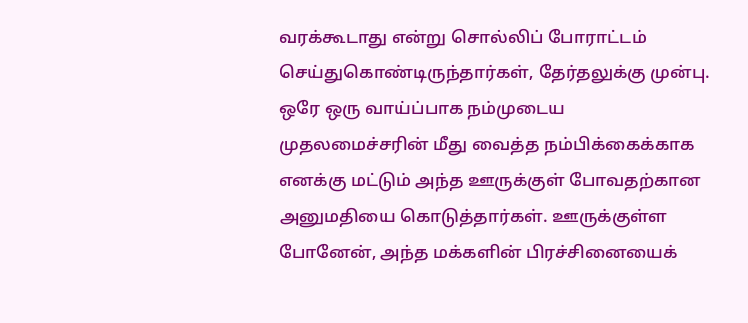வரக்கூடாது என்று சொல்லிப் போராட்டம் செய்துகொண்டிருந்தார்கள், தேர்தலுக்கு முன்பு. ஒரே ஒரு வாய்ப்பாக நம்முடைய முதலமைச்சரின் மீது வைத்த நம்பிக்கைக்காக எனக்கு மட்டும் அந்த ஊருக்குள் போவதற்கான அனுமதியை கொடுத்தார்கள். ஊருக்குள்ள போனேன், அந்த மக்களின் பிரச்சினையைக்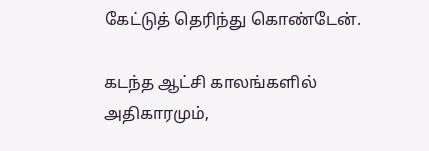கேட்டுத் தெரிந்து கொண்டேன்.

கடந்த ஆட்சி காலங்களில் அதிகாரமும்,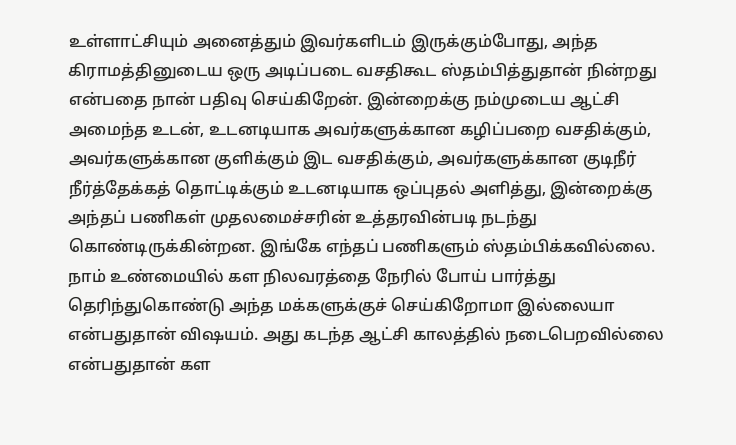உள்ளாட்சியும் அனைத்தும் இவர்களிடம் இருக்கும்போது, அந்த கிராமத்தினுடைய ஒரு அடிப்படை வசதிகூட ஸ்தம்பித்துதான் நின்றது என்பதை நான் பதிவு செய்கிறேன். இன்றைக்கு நம்முடைய ஆட்சி அமைந்த உடன், உடனடியாக அவர்களுக்கான கழிப்பறை வசதிக்கும், அவர்களுக்கான குளிக்கும் இட வசதிக்கும், அவர்களுக்கான குடிநீர் நீர்த்தேக்கத் தொட்டிக்கும் உடனடியாக ஒப்புதல் அளித்து, இன்றைக்கு அந்தப் பணிகள் முதலமைச்சரின் உத்தரவின்படி நடந்து கொண்டிருக்கின்றன. இங்கே எந்தப் பணிகளும் ஸ்தம்பிக்கவில்லை. நாம் உண்மையில் கள நிலவரத்தை நேரில் போய் பார்த்து தெரிந்துகொண்டு அந்த மக்களுக்குச் செய்கிறோமா இல்லையா என்பதுதான் விஷயம். அது கடந்த ஆட்சி காலத்தில் நடைபெறவில்லை என்பதுதான் கள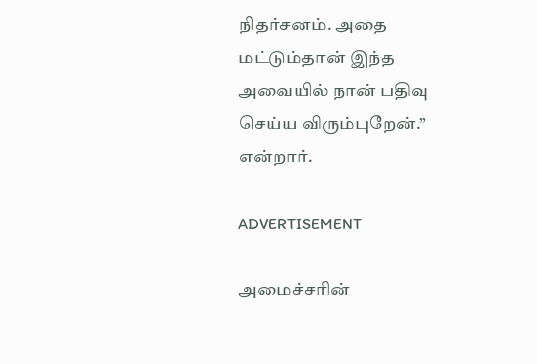நிதர்சனம். அதை மட்டும்தான் இந்த அவையில் நான் பதிவு செய்ய விரும்புறேன்.” என்றார்.

ADVERTISEMENT

அமைச்சரின்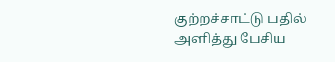குற்றச்சாட்டு பதில் அளித்து பேசிய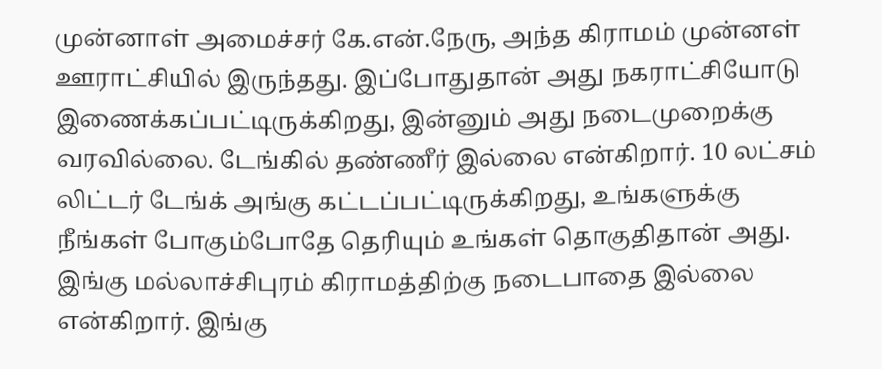முன்னாள் அமைச்சர் கே.என்.நேரு, அந்த கிராமம் முன்னள் ஊராட்சியில் இருந்தது. இப்போதுதான் அது நகராட்சியோடு இணைக்கப்பட்டிருக்கிறது, இன்னும் அது நடைமுறைக்கு வரவில்லை. டேங்கில் தண்ணீர் இல்லை என்கிறார். 10 லட்சம் லிட்டர் டேங்க் அங்கு கட்டப்பட்டிருக்கிறது, உங்களுக்கு நீங்கள் போகும்போதே தெரியும் உங்கள் தொகுதிதான் அது. இங்கு மல்லாச்சிபுரம் கிராமத்திற்கு நடைபாதை இல்லை என்கிறார். இங்கு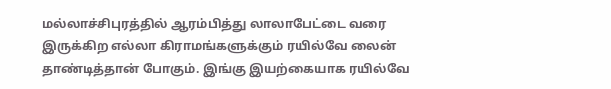மல்லாச்சிபுரத்தில் ஆரம்பித்து லாலாபேட்டை வரை இருக்கிற எல்லா கிராமங்களுக்கும் ரயில்வே லைன் தாண்டித்தான் போகும். இங்கு இயற்கையாக ரயில்வே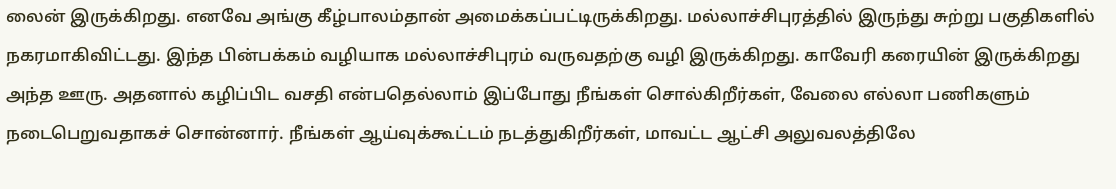லைன் இருக்கிறது. எனவே அங்கு கீழ்பாலம்தான் அமைக்கப்பட்டிருக்கிறது. மல்லாச்சிபுரத்தில் இருந்து சுற்று பகுதிகளில் நகரமாகிவிட்டது. இந்த பின்பக்கம் வழியாக மல்லாச்சிபுரம் வருவதற்கு வழி இருக்கிறது. காவேரி கரையின் இருக்கிறது அந்த ஊரு. அதனால் கழிப்பிட வசதி என்பதெல்லாம் இப்போது நீங்கள் சொல்கிறீர்கள், வேலை எல்லா பணிகளும் நடைபெறுவதாகச் சொன்னார். நீங்கள் ஆய்வுக்கூட்டம் நடத்துகிறீர்கள், மாவட்ட ஆட்சி அலுவலத்திலே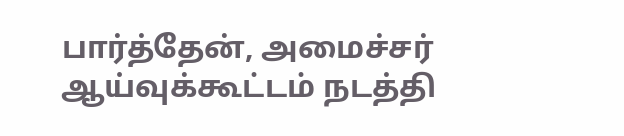பார்த்தேன், அமைச்சர் ஆய்வுக்கூட்டம் நடத்தி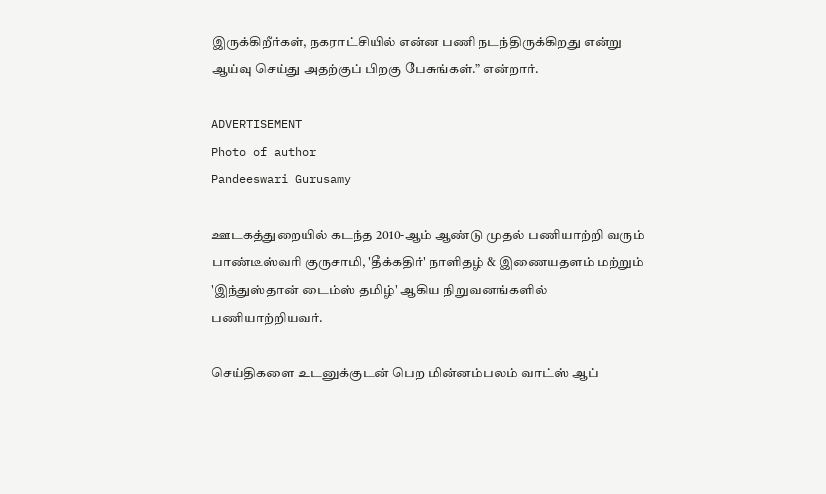இருக்கிறீர்கள், நகராட்சியில் என்ன பணி நடந்திருக்கிறது என்று ஆய்வு செய்து அதற்குப் பிறகு பேசுங்கள்.” என்றார்.

ADVERTISEMENT
Photo of author
Pandeeswari Gurusamy

ஊடகத்துறையில் கடந்த 2010-ஆம் ஆண்டு முதல் பணியாற்றி வரும் பாண்டீஸ்வரி குருசாமி, 'தீக்கதிர்' நாளிதழ் & இணையதளம் மற்றும் 'இந்துஸ்தான் டைம்ஸ் தமிழ்' ஆகிய நிறுவனங்களில் பணியாற்றியவர்.

செய்திகளை உடனுக்குடன் பெற மின்னம்பலம் வாட்ஸ் ஆப்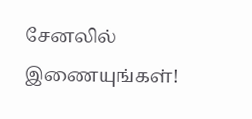சேனலில் இணையுங்கள்!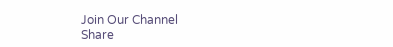Join Our Channel
Share